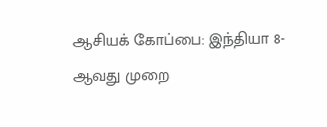ஆசியக் கோப்பை: இந்தியா 8-ஆவது முறை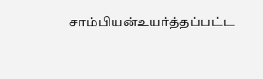சாம்பியன்உயர்த்தப்பட்ட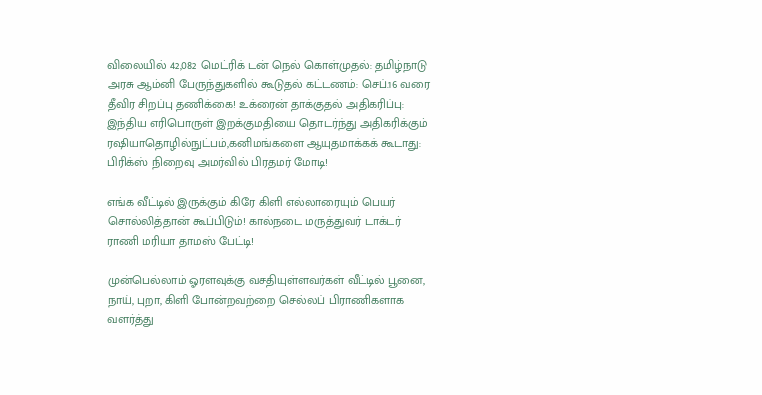விலையில் 42,082 மெட்ரிக் டன் நெல் கொள்முதல்: தமிழ்நாடு அரசு ஆம்னி பேருந்துகளில் கூடுதல் கட்டணம்: செப்.16 வரை தீவிர சிறப்பு தணிக்கை! உக்ரைன் தாக்குதல் அதிகரிப்பு: இந்திய எரிபொருள் இறக்குமதியை தொடர்ந்து அதிகரிக்கும் ரஷியாதொழில்நுட்பம்,கனிமங்களை ஆயுதமாக்கக் கூடாது: பிரிக்ஸ் நிறைவு அமர்வில் பிரதமர் மோடி!

எங்க வீட்டில் இருக்கும் கிரே கிளி எல்லாரையும் பெயர் சொல்லித்தான் கூப்பிடும்! கால்நடை மருத்துவர் டாக்டர் ராணி மரியா தாமஸ் பேட்டி!

முன்பெல்லாம் ஓரளவுக்கு வசதியுள்ளவர்கள் வீட்டில் பூனை, நாய், புறா, கிளி போன்றவற்றை செல்லப் பிராணிகளாக வளர்த்து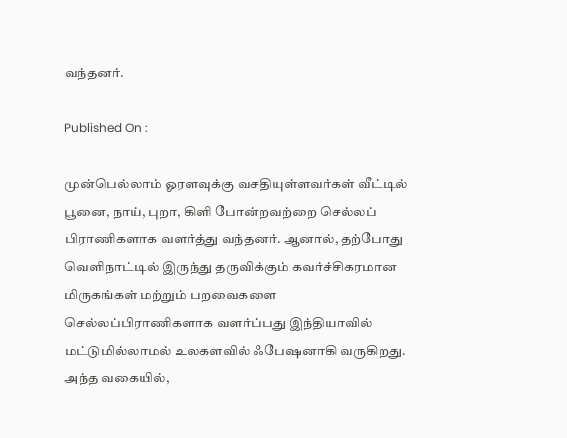வந்தனர்.

Published On :

முன்பெல்லாம் ஓரளவுக்கு வசதியுள்ளவர்கள் வீட்டில் பூனை, நாய், புறா, கிளி போன்றவற்றை செல்லப் பிராணிகளாக வளர்த்து வந்தனர். ஆனால், தற்போது வெளிநாட்டில் இருந்து தருவிக்கும் கவர்ச்சிகரமான மிருகங்கள் மற்றும் பறவைகளை செல்லப்பிராணிகளாக வளர்ப்பது இந்தியாவில் மட்டுமில்லாமல் உலகளவில் ஃபேஷனாகி வருகிறது. அந்த வகையில்,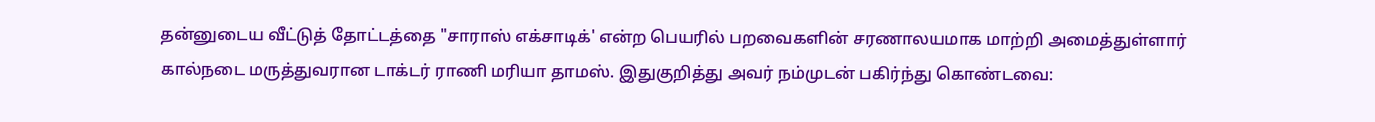தன்னுடைய வீட்டுத் தோட்டத்தை "சாராஸ் எக்சாடிக்' என்ற பெயரில் பறவைகளின் சரணாலயமாக மாற்றி அமைத்துள்ளார் கால்நடை மருத்துவரான டாக்டர் ராணி மரியா தாமஸ். இதுகுறித்து அவர் நம்முடன் பகிர்ந்து கொண்டவை: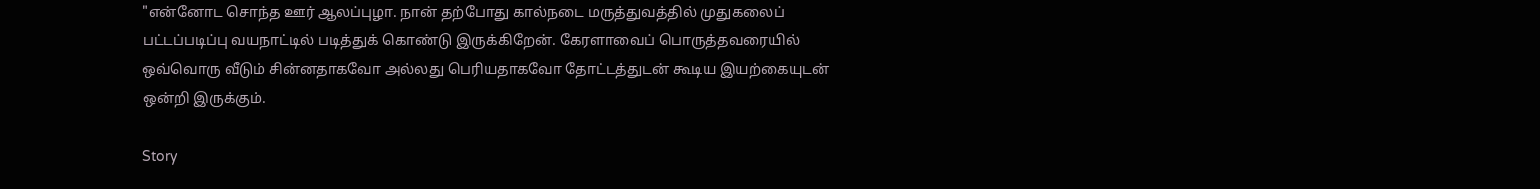"என்னோட சொந்த ஊர் ஆலப்புழா. நான் தற்போது கால்நடை மருத்துவத்தில் முதுகலைப் பட்டப்படிப்பு வயநாட்டில் படித்துக் கொண்டு இருக்கிறேன். கேரளாவைப் பொருத்தவரையில் ஒவ்வொரு வீடும் சின்னதாகவோ அல்லது பெரியதாகவோ தோட்டத்துடன் கூடிய இயற்கையுடன் ஒன்றி இருக்கும்.

Story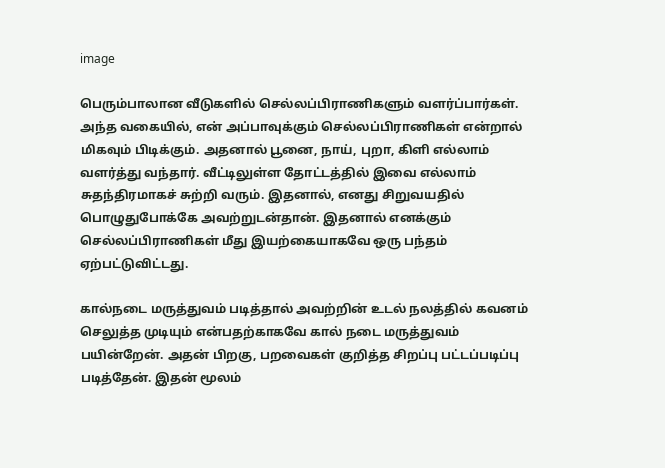image

பெரும்பாலான வீடுகளில் செல்லப்பிராணிகளும் வளர்ப்பார்கள். அந்த வகையில், என் அப்பாவுக்கும் செல்லப்பிராணிகள் என்றால் மிகவும் பிடிக்கும். அதனால் பூனை, நாய், புறா, கிளி எல்லாம் வளர்த்து வந்தார். வீட்டிலுள்ள தோட்டத்தில் இவை எல்லாம் சுதந்திரமாகச் சுற்றி வரும். இதனால், எனது சிறுவயதில் பொழுதுபோக்கே அவற்றுடன்தான். இதனால் எனக்கும் செல்லப்பிராணிகள் மீது இயற்கையாகவே ஒரு பந்தம் ஏற்பட்டுவிட்டது.

கால்நடை மருத்துவம் படித்தால் அவற்றின் உடல் நலத்தில் கவனம் செலுத்த முடியும் என்பதற்காகவே கால் நடை மருத்துவம் பயின்றேன். அதன் பிறகு, பறவைகள் குறித்த சிறப்பு பட்டப்படிப்பு படித்தேன். இதன் மூலம்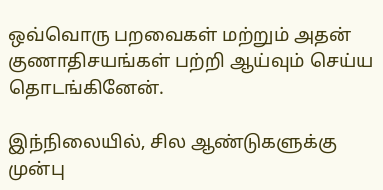ஒவ்வொரு பறவைகள் மற்றும் அதன் குணாதிசயங்கள் பற்றி ஆய்வும் செய்ய தொடங்கினேன்.

இந்நிலையில், சில ஆண்டுகளுக்கு முன்பு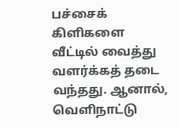பச்சைக் கிளிகளை வீட்டில் வைத்து வளர்க்கத் தடை வந்தது. ஆனால், வெளிநாட்டு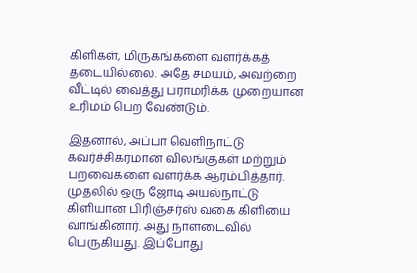கிளிகள், மிருகங்களை வளர்க்கத் தடையில்லை. அதே சமயம், அவற்றை வீட்டில் வைத்து பராமரிக்க முறையான உரிமம் பெற வேண்டும்.

இதனால், அப்பா வெளிநாட்டு கவர்ச்சிகரமான விலங்குகள் மற்றும் பறவைகளை வளர்க்க ஆரம்பித்தார். முதலில் ஒரு ஜோடி அயல்நாட்டு கிளியான பிரிஞ்சர்ஸ் வகை கிளியை வாங்கினார். அது நாளடைவில் பெருகியது. இப்போது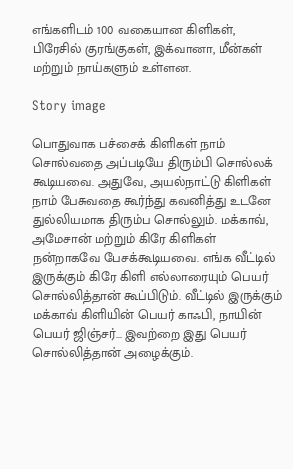எங்களிடம் 100 வகையான கிளிகள், பிரேசில் குரங்குகள், இக்வானா, மீன்கள் மற்றும் நாய்களும் உள்ளன.

Story image

பொதுவாக பச்சைக் கிளிகள் நாம் சொல்வதை அப்படியே திரும்பி சொல்லக் கூடியவை. அதுவே, அயல்நாட்டு கிளிகள் நாம் பேசுவதை கூர்ந்து கவனித்து உடனே துல்லியமாக திரும்ப சொல்லும். மக்காவ், அமேசான் மற்றும் கிரே கிளிகள் நன்றாகவே பேசக்கூடியவை. எங்க வீட்டில் இருக்கும் கிரே கிளி எல்லாரையும் பெயர் சொல்லித்தான் கூப்பிடும். வீட்டில் இருக்கும் மக்காவ் கிளியின் பெயர் காஃபி, நாயின் பெயர் ஜிஞ்சர்... இவற்றை இது பெயர் சொல்லித்தான் அழைக்கும்.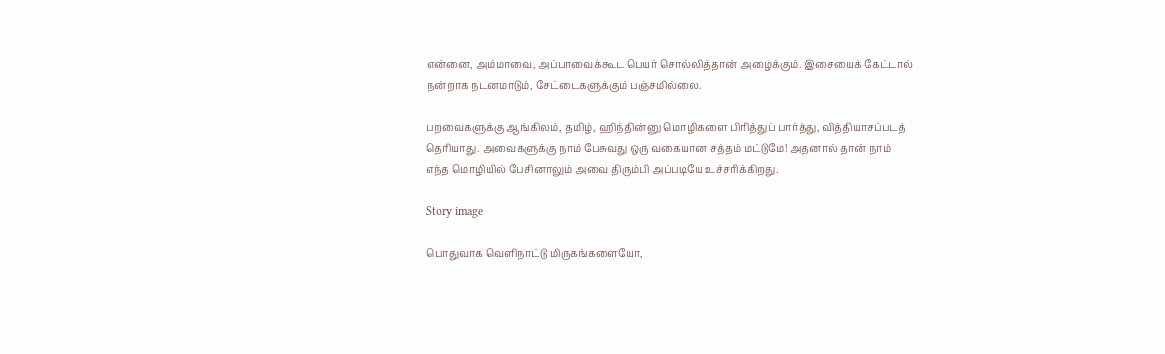என்னை, அம்மாவை, அப்பாவைக்கூட பெயர் சொல்லித்தான் அழைக்கும். இசையைக் கேட்டால் நன்றாக நடனமாடும், சேட்டைகளுக்கும் பஞ்சமில்லை.

பறவைகளுக்கு ஆங்கிலம், தமிழ், ஹிந்தின்னு மொழிகளை பிரித்துப் பார்த்து, வித்தியாசப்படத் தெரியாது. அவைகளுக்கு நாம் பேசுவது ஒரு வகையான சத்தம் மட்டுமே! அதனால் தான் நாம் எந்த மொழியில் பேசினாலும் அவை திரும்பி அப்படியே உச்சரிக்கிறது.

Story image

பொதுவாக வெளிநாட்டு மிருகங்களையோ,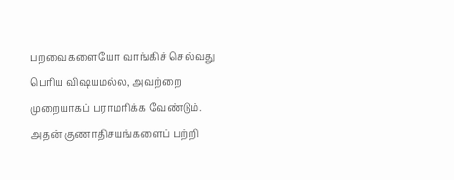பறவைகளையோ வாங்கிச் செல்வது பெரிய விஷயமல்ல, அவற்றை முறையாகப் பராமரிக்க வேண்டும். அதன் குணாதிசயங்களைப் பற்றி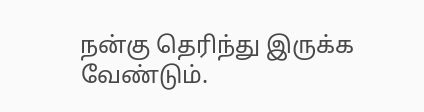நன்கு தெரிந்து இருக்க வேண்டும்.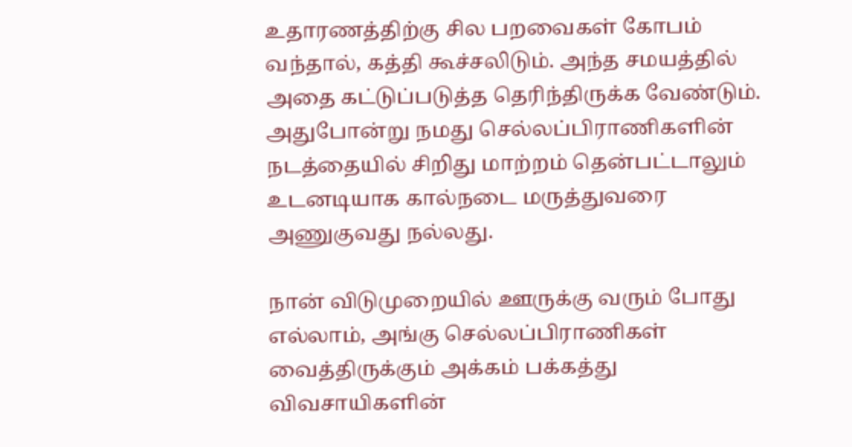உதாரணத்திற்கு சில பறவைகள் கோபம் வந்தால், கத்தி கூச்சலிடும். அந்த சமயத்தில் அதை கட்டுப்படுத்த தெரிந்திருக்க வேண்டும். அதுபோன்று நமது செல்லப்பிராணிகளின் நடத்தையில் சிறிது மாற்றம் தென்பட்டாலும் உடனடியாக கால்நடை மருத்துவரை அணுகுவது நல்லது.

நான் விடுமுறையில் ஊருக்கு வரும் போது எல்லாம், அங்கு செல்லப்பிராணிகள் வைத்திருக்கும் அக்கம் பக்கத்து விவசாயிகளின்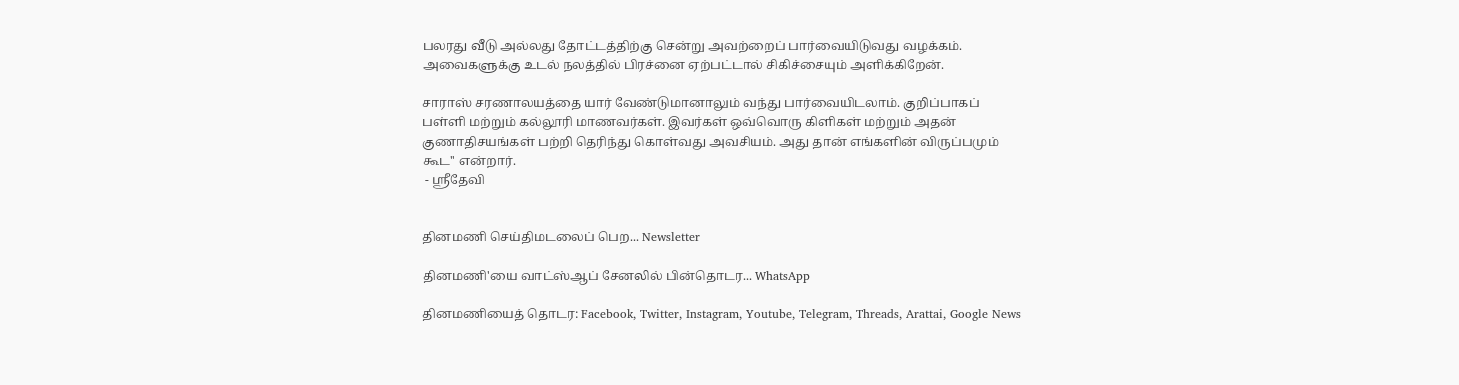பலரது வீடு அல்லது தோட்டத்திற்கு சென்று அவற்றைப் பார்வையிடுவது வழக்கம். அவைகளுக்கு உடல் நலத்தில் பிரச்னை ஏற்பட்டால் சிகிச்சையும் அளிக்கிறேன்.

சாராஸ் சரணாலயத்தை யார் வேண்டுமானாலும் வந்து பார்வையிடலாம். குறிப்பாகப் பள்ளி மற்றும் கல்லூரி மாணவர்கள். இவர்கள் ஒவ்வொரு கிளிகள் மற்றும் அதன் குணாதிசயங்கள் பற்றி தெரிந்து கொள்வது அவசியம். அது தான் எங்களின் விருப்பமும் கூட'' என்றார்.
 - ஸ்ரீதேவி


தினமணி செய்திமடலைப் பெற... Newsletter

தினமணி'யை வாட்ஸ்ஆப் சேனலில் பின்தொடர... WhatsApp

தினமணியைத் தொடர: Facebook, Twitter, Instagram, Youtube, Telegram, Threads, Arattai, Google News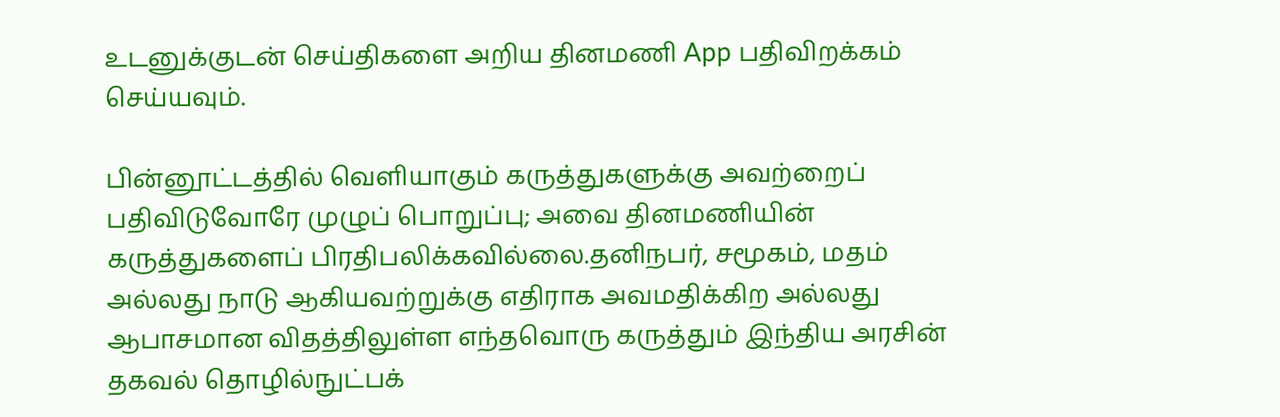உடனுக்குடன் செய்திகளை அறிய தினமணி App பதிவிறக்கம் செய்யவும்.

பின்னூட்டத்தில் வெளியாகும் கருத்துகளுக்கு அவற்றைப் பதிவிடுவோரே முழுப் பொறுப்பு; அவை தினமணியின் கருத்துகளைப் பிரதிபலிக்கவில்லை.தனிநபர், சமூகம், மதம் அல்லது நாடு ஆகியவற்றுக்கு எதிராக அவமதிக்கிற அல்லது ஆபாசமான விதத்திலுள்ள எந்தவொரு கருத்தும் இந்திய அரசின் தகவல் தொழில்நுட்பக்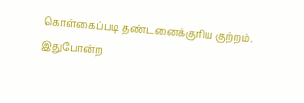கொள்கைப்படி தண்டனைக்குரிய குற்றம். இதுபோன்ற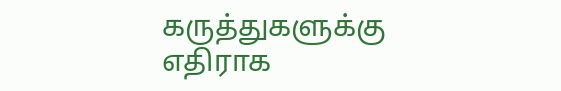கருத்துகளுக்கு எதிராக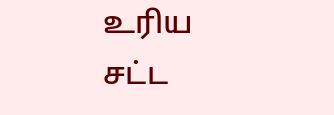உரிய சட்ட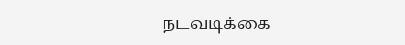நடவடிக்கை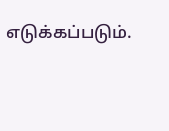எடுக்கப்படும்.